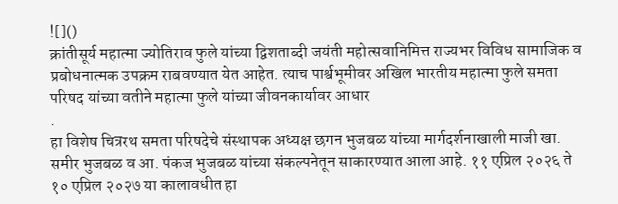![]()
क्रांतीसूर्य महात्मा ज्योतिराव फुले यांच्या द्विशताब्दी जयंती महोत्सवानिमित्त राज्यभर विविध सामाजिक व प्रबोधनात्मक उपक्रम राबवण्यात येत आहेत. त्याच पार्श्वभूमीवर अखिल भारतीय महात्मा फुले समता परिषद यांच्या वतीने महात्मा फुले यांच्या जीवनकार्यावर आधार
.
हा विशेष चित्ररथ समता परिषदेचे संस्थापक अध्यक्ष छगन भुजबळ यांच्या मार्गदर्शनाखाली माजी खा. समीर भुजबळ व आ. पंकज भुजबळ यांच्या संकल्पनेतून साकारण्यात आला आहे. ११ एप्रिल २०२६ ते १० एप्रिल २०२७ या कालावधीत हा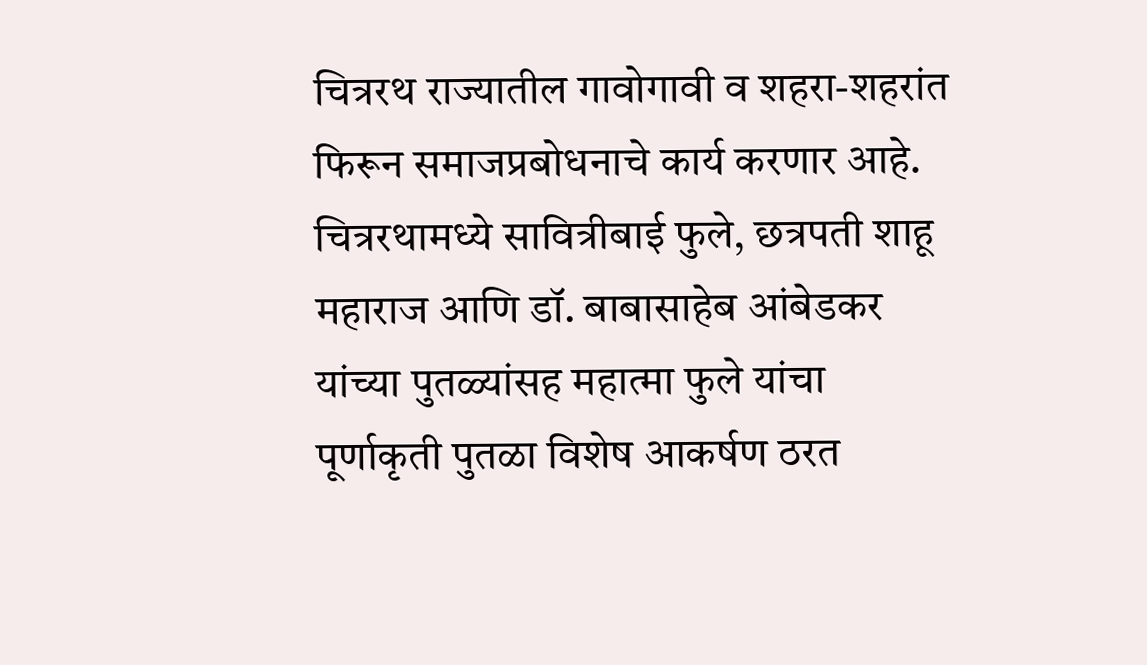चित्ररथ राज्यातील गावोगावी व शहरा-शहरांत फिरून समाजप्रबोधनाचे कार्य करणार आहे. चित्ररथामध्ये सावित्रीबाई फुले, छत्रपती शाहू महाराज आणि डॉ. बाबासाहेब आंबेडकर यांच्या पुतळ्यांसह महात्मा फुले यांचा पूर्णाकृती पुतळा विशेष आकर्षण ठरत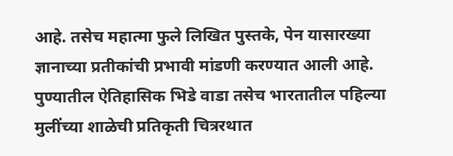आहे. तसेच महात्मा फुले लिखित पुस्तके, पेन यासारख्या ज्ञानाच्या प्रतीकांची प्रभावी मांडणी करण्यात आली आहे.
पुण्यातील ऐतिहासिक भिडे वाडा तसेच भारतातील पहिल्या मुलींच्या शाळेची प्रतिकृती चित्ररथात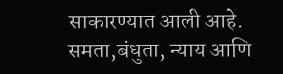साकारण्यात आली आहे. समता,बंधुता, न्याय आणि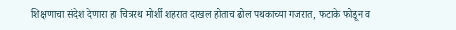शिक्षणाचा संदेश देणारा हा चित्ररथ मोर्शी शहरात दाखल होताच ढोल पथकाच्या गजरात, फटाके फोडून व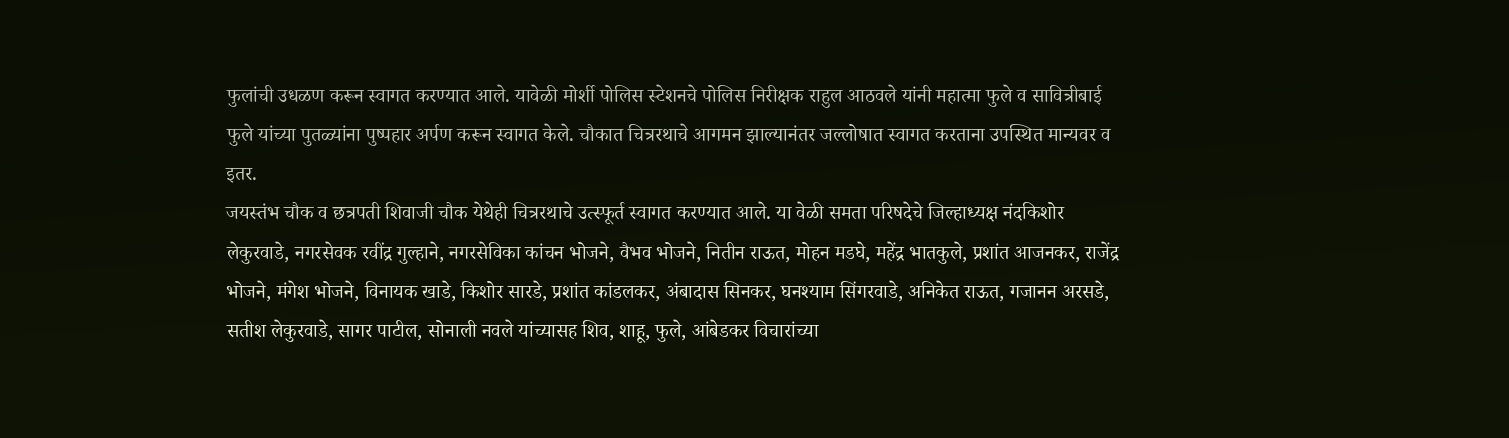फुलांची उधळण करून स्वागत करण्यात आले. यावेळी मोर्शी पोलिस स्टेशनचे पोलिस निरीक्षक राहुल आठवले यांनी महात्मा फुले व सावित्रीबाई फुले यांच्या पुतळ्यांना पुष्पहार अर्पण करून स्वागत केले. चौकात चित्ररथाचे आगमन झाल्यानंतर जल्लोषात स्वागत करताना उपस्थित मान्यवर व इतर.
जयस्तंभ चौक व छत्रपती शिवाजी चौक येथेही चित्ररथाचे उत्स्फूर्त स्वागत करण्यात आले. या वेळी समता परिषदेचे जिल्हाध्यक्ष नंदकिशोर लेकुरवाडे, नगरसेवक रवींद्र गुल्हाने, नगरसेविका कांचन भोजने, वैभव भोजने, नितीन राऊत, मोहन मडघे, महेंद्र भातकुले, प्रशांत आजनकर, राजेंद्र भोजने, मंगेश भोजने, विनायक खाडे, किशोर सारडे, प्रशांत कांडलकर, अंबादास सिनकर, घनश्याम सिंगरवाडे, अनिकेत राऊत, गजानन अरसडे, सतीश लेकुरवाडे, सागर पाटील, सोनाली नवले यांच्यासह शिव, शाहू, फुले, आंबेडकर विचारांच्या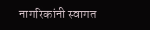नागरिकांनी स्वागत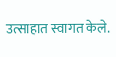उत्साहात स्वागत केले.